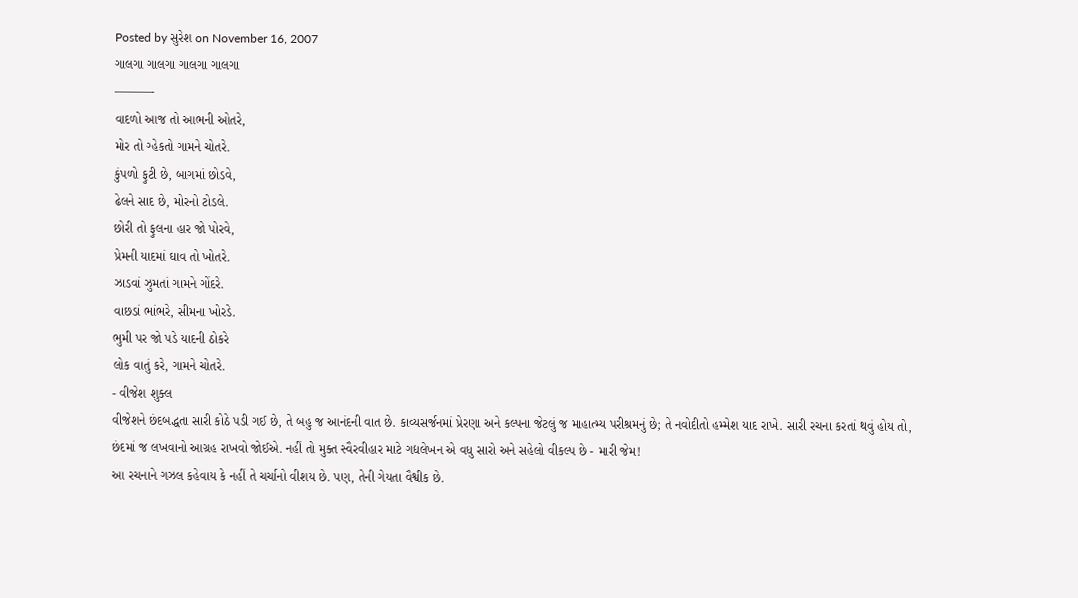Posted by સુરેશ on November 16, 2007
ગાલગા ગાલગા ગાલગા ગાલગા
———-
વાદળો આજ તો આભની ઓતરે,
મોર તો ગ્હેકતો ગામને ચોતરે.
કુંપળો ફુટી છે, બાગમાં છોડવે,
ઢેલને સાદ છે, મોરનો ટોડલે.
છોરી તો ફુલના હાર જો પોરવે,
પ્રેમની યાદમાં ઘાવ તો ખોતરે.
ઝાડવાં ઝુમતાં ગામને ગોંદરે.
વાછડાં ભાંભરે, સીમના ખોરડે.
ભુમી પર જો પડે યાદની ઠોકરે
લોક વાતું કરે, ગામને ચોતરે.
- વીજેશ શુક્લ
વીજેશને છંદબદ્ધતા સારી કોઠે પડી ગઈ છે, તે બહુ જ આનંદની વાત છે. કાવ્યસર્જનમાં પ્રેરણા અને કલ્પના જેટલું જ માહાત્મ્ય પરીશ્રમનું છે; તે નવોદીતો હમ્મેશ યાદ રાખે. સારી રચના કરતાં થવું હોય તો, છંદમાં જ લખવાનો આગ્રહ રાખવો જોઈએ. નહીં તો મુક્ત સ્વૈરવીહાર માટે ગદ્યલેખન એ વધુ સારો અને સહેલો વીકલ્પ છે - મારી જેમ!
આ રચનાને ગઝલ કહેવાય કે નહીં તે ચર્ચાનો વીશય છે. પણ, તેની ગેયતા વૈશ્વીક છે.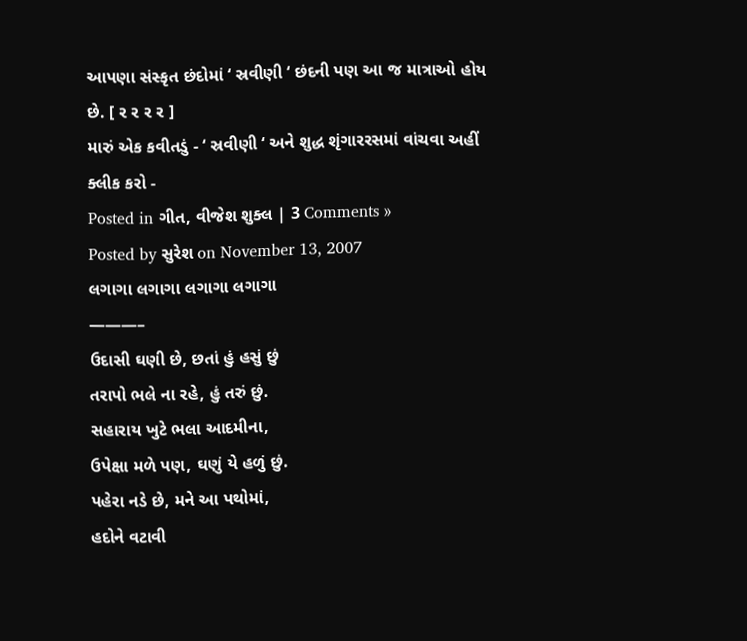આપણા સંસ્કૃત છંદોમાં ‘ સ્રવીણી ‘ છંદની પણ આ જ માત્રાઓ હોય છે. [ ર ર ર ર ]
મારું એક કવીતડું - ‘ સ્રવીણી ‘ અને શુદ્ધ શૃંગારરસમાં વાંચવા અહીં ક્લીક કરો -
Posted in ગીત, વીજેશ શુક્લ | 3 Comments »
Posted by સુરેશ on November 13, 2007
લગાગા લગાગા લગાગા લગાગા
———–
ઉદાસી ઘણી છે, છતાં હું હસું છું
તરાપો ભલે ના રહે, હું તરું છું.
સહારાય ખુટે ભલા આદમીના,
ઉપેક્ષા મળે પણ, ઘણું યે હળું છું.
પહેરા નડે છે, મને આ પથોમાં,
હદોને વટાવી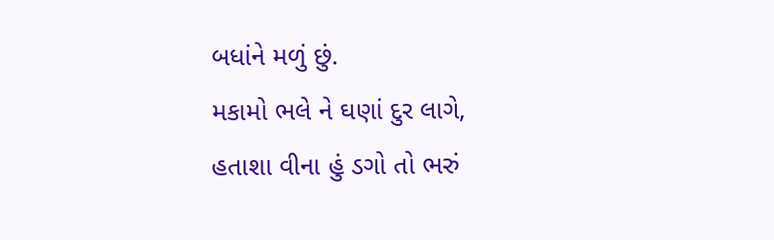બધાંને મળું છું.
મકામો ભલે ને ઘણાં દુર લાગે,
હતાશા વીના હું ડગો તો ભરું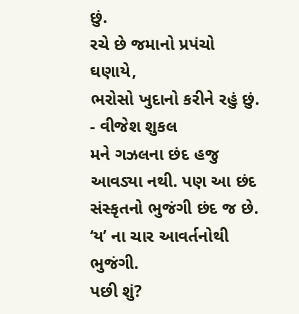છું.
રચે છે જમાનો પ્રપંચો ઘણાયે,
ભરોસો ખુદાનો કરીને રહું છું.
- વીજેશ શુકલ
મને ગઝલના છંદ હજુ આવડ્યા નથી. પણ આ છંદ સંસ્કૃતનો ભુજંગી છંદ જ છે.
‘ય’ ના ચાર આવર્તનોથી ભુજંગી.
પછી શું?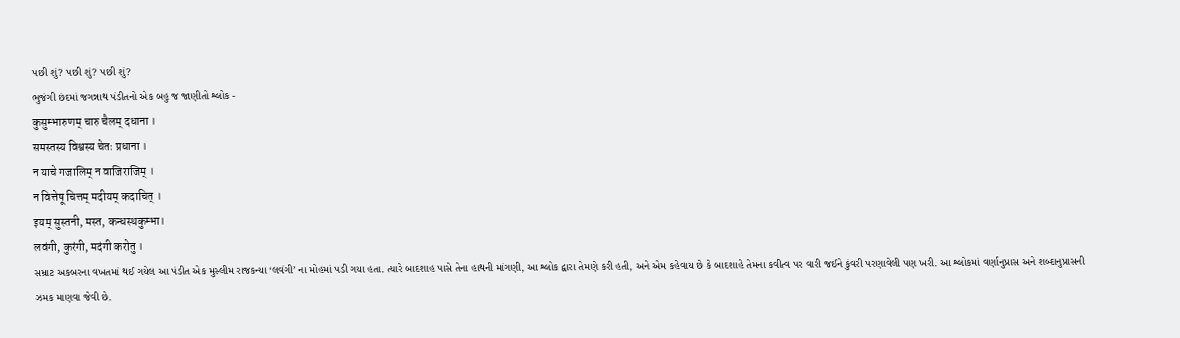પછી શું? પછી શું? પછી શું?
ભુજંગી છંદમાં જગન્નાથ પંડીતનો એક બહુ જ જાણીતો શ્લોક -
कुसुम्भारुणम् चारु चैलम् दधाना ।
समस्तस्य विश्वस्य चेतः प्रधाना ।
न याचे गजालिम् न वाजिराजिम् ।
न वित्तेषू चित्तम् मदीयम् कदाचित् ।
इयम् सुस्तनी, मस्त, कन्धस्थकुम्भा।
लवंगी, कुरंगी, मदंगी करोतु ।
સમ્રાટ અકબરના વખતમાં થઈ ગયેલ આ પંડીત એક મુસ્લીમ રાજકન્યા ‘લવંગી’ ના મોહમાં પડી ગયા હતા. ત્યારે બાદશાહ પાસે તેના હાથની માંગણી, આ શ્લોક દ્વારા તેમણે કરી હતી, અને એમ કહેવાય છે કે બાદશાહે તેમના કવીત્વ પર વારી જઈને કુંવરી પરણાવેલી પણ ખરી. આ શ્લોકમાં વર્ણાનુપ્રાસ અને શબ્દાનુપ્રાસની ઝમક માણવા જેવી છે.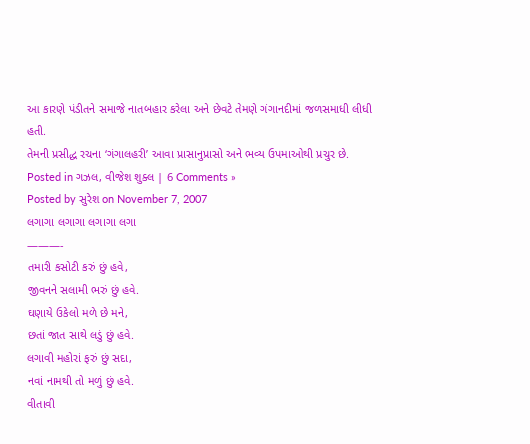આ કારણે પંડીતને સમાજે નાતબહાર કરેલા અને છેવટે તેમણે ગંગાનદીમાં જળસમાધી લીધી હતી.
તેમની પ્રસીદ્ધ રચના ‘ગંગાલહરી’ આવા પ્રાસાનુપ્રાસો અને ભવ્ય ઉપમાઓથી પ્રચુર છે.
Posted in ગઝલ, વીજેશ શુક્લ | 6 Comments »
Posted by સુરેશ on November 7, 2007
લગાગા લગાગા લગાગા લગા
———-
તમારી કસોટી કરું છું હવે,
જીવનને સલામી ભરું છું હવે.
ઘણાયે ઉકેલો મળે છે મને,
છતાં જાત સાથે લડું છું હવે.
લગાવી મહોરાં ફરું છું સદા,
નવાં નામથી તો મળું છું હવે.
વીતાવી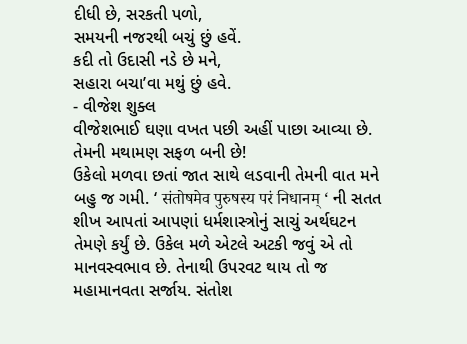દીધી છે, સરકતી પળો,
સમયની નજરથી બચું છું હવેં.
કદી તો ઉદાસી નડે છે મને,
સહારા બચા’વા મથું છું હવે.
- વીજેશ શુક્લ
વીજેશભાઈ ઘણા વખત પછી અહીં પાછા આવ્યા છે. તેમની મથામણ સફળ બની છે!
ઉકેલો મળવા છતાં જાત સાથે લડવાની તેમની વાત મને બહુ જ ગમી. ‘ संतोषमेव पुरुषस्य परं निधानम् ‘ ની સતત શીખ આપતાં આપણાં ધર્મશાસ્ત્રોનું સાચું અર્થઘટન તેમણે કર્યું છે. ઉકેલ મળે એટલે અટકી જવું એ તો માનવસ્વભાવ છે. તેનાથી ઉપરવટ થાય તો જ મહામાનવતા સર્જાય. સંતોશ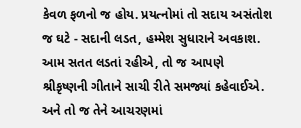કેવળ ફળનો જ હોય. પ્રયત્નોમાં તો સદાય અસંતોશ જ ઘટે - સદાની લડત, હમ્મેશ સુધારાને અવકાશ. આમ સતત લડતાં રહીએ, તો જ આપણે શ્રીકૃષ્ણની ગીતાને સાચી રીતે સમજ્યાં કહેવાઈએ. અને તો જ તેને આચરણમાં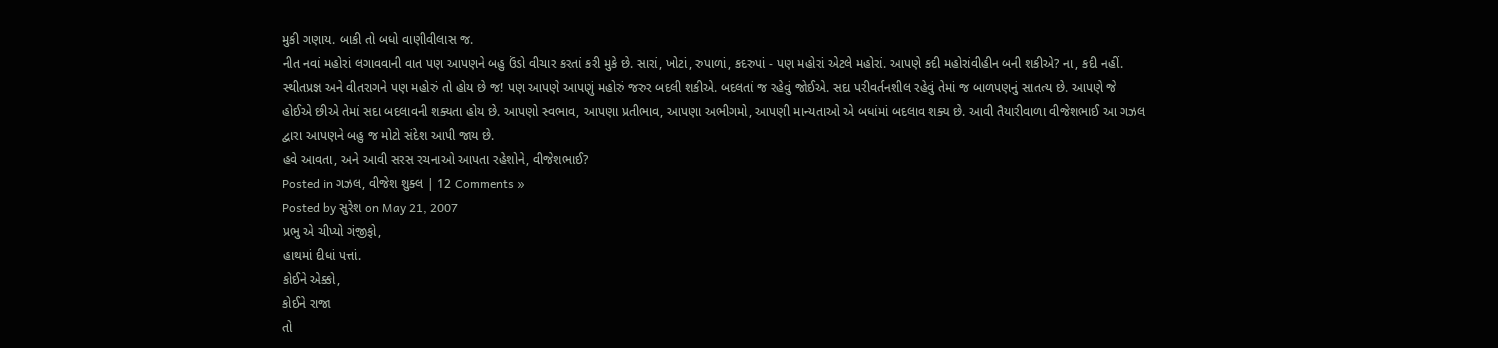મુકી ગણાય. બાકી તો બધો વાણીવીલાસ જ.
નીત નવાં મહોરાં લગાવવાની વાત પણ આપણને બહુ ઉંડો વીચાર કરતાં કરી મુકે છે. સારાં, ખોટાં, રુપાળાં, કદરુપાં - પણ મહોરાં એટલે મહોરાં. આપણે કદી મહોરાંવીહીન બની શકીએ? ના, કદી નહીં. સ્થીતપ્રજ્ઞ અને વીતરાગને પણ મહોરું તો હોય છે જ! પણ આપણે આપણું મહોરું જરુર બદલી શકીએ. બદલતાં જ રહેવું જોઈએ. સદા પરીવર્તનશીલ રહેવું તેમાં જ બાળપણનું સાતત્ય છે. આપણે જે હોઈએ છીએ તેમાં સદા બદલાવની શક્યતા હોય છે. આપણો સ્વભાવ, આપણા પ્રતીભાવ, આપણા અભીગમો, આપણી માન્યતાઓ એ બધાંમાં બદલાવ શક્ય છે. આવી તૈયારીવાળા વીજેશભાઈ આ ગઝલ દ્વારા આપણને બહુ જ મોટો સંદેશ આપી જાય છે.
હવે આવતા, અને આવી સરસ રચનાઓ આપતા રહેશોને, વીજેશભાઈ?
Posted in ગઝલ, વીજેશ શુક્લ | 12 Comments »
Posted by સુરેશ on May 21, 2007
પ્રભુ એ ચીપ્યો ગંજીફો,
હાથમાં દીધાં પત્તાં.
કોઈને એક્કો,
કોઈને રાજા
તો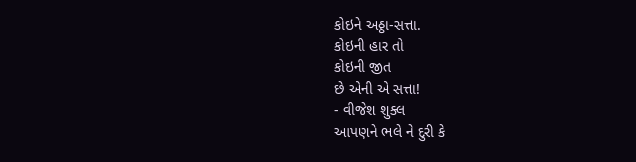કોઇને અઠ્ઠા-સત્તા.
કોઇની હાર તો
કોઇની જીત
છે એની એ સત્તા!
- વીજેશ શુક્લ
આપણને ભલે ને દુરી કે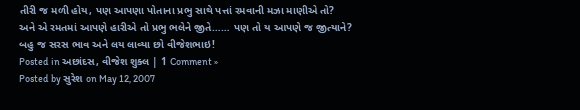તીરી જ મળી હોય, પણ આપણા પોતાના પ્રભુ સાથે પત્તાં રમવાની મઝા માણીએ તો?
અને એ રમતમાં આપણે હારીએ તો પ્રભુ ભલેને જીતે…… પણ તો ય આપણે જ જીત્યાને?
બહુ જ સરસ ભાવ અને લય લાવ્યા છો વીજેશભાઇ!
Posted in અછાંદસ, વીજેશ શુક્લ | 1 Comment »
Posted by સુરેશ on May 12, 2007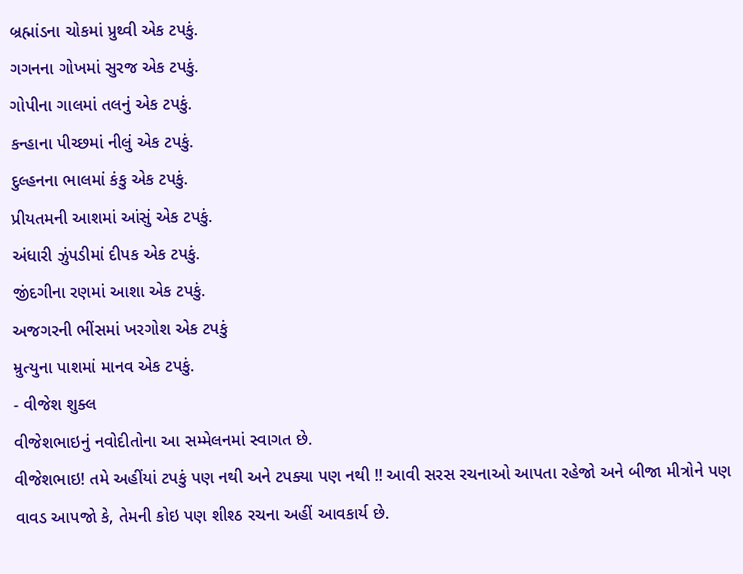બ્રહ્માંડના ચોકમાં પ્રુથ્વી એક ટપકું.
ગગનના ગોખમાં સુરજ એક ટપકું.
ગોપીના ગાલમાં તલનું એક ટપકું.
કન્હાના પીચ્છમાં નીલું એક ટપકું.
દુલ્હનના ભાલમાં કંકુ એક ટપકું.
પ્રીયતમની આશમાં આંસું એક ટપકું.
અંધારી ઝુંપડીમાં દીપક એક ટપકું.
જીંદગીના રણમાં આશા એક ટપકું.
અજગરની ભીંસમાં ખરગોશ એક ટપકું
મ્રુત્યુના પાશમાં માનવ એક ટપકું.
- વીજેશ શુક્લ
વીજેશભાઇનું નવોદીતોના આ સમ્મેલનમાં સ્વાગત છે.
વીજેશભાઇ! તમે અહીંયાં ટપકું પણ નથી અને ટપક્યા પણ નથી !! આવી સરસ રચનાઓ આપતા રહેજો અને બીજા મીત્રોને પણ વાવડ આપજો કે, તેમની કોઇ પણ શીશ્ઠ રચના અહીં આવકાર્ય છે.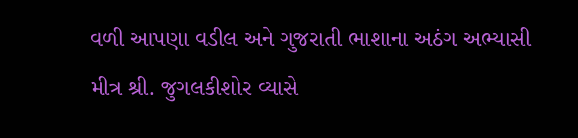વળી આપણા વડીલ અને ગુજરાતી ભાશાના અઠંગ અભ્યાસી મીત્ર શ્રી. જુગલકીશોર વ્યાસે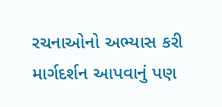રચનાઓનો અભ્યાસ કરી માર્ગદર્શન આપવાનું પણ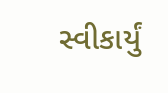સ્વીકાર્યું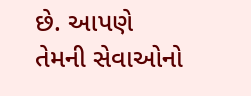છે. આપણે તેમની સેવાઓનો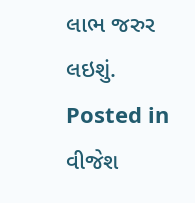લાભ જરુર લઇશું.
Posted in વીજેશ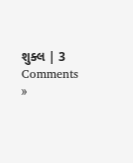શુક્લ | 3 Comments »